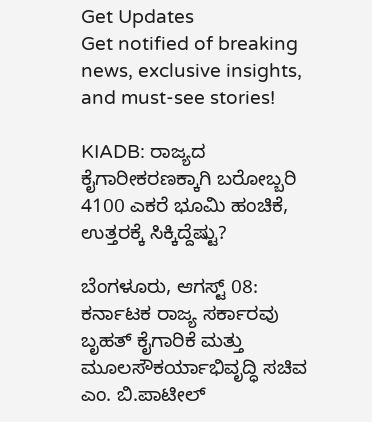Get Updates
Get notified of breaking news, exclusive insights, and must-see stories!

KIADB: ರಾಜ್ಯದ ಕೈಗಾರೀಕರಣಕ್ಕಾಗಿ ಬರೋಬ್ಬರಿ 4100 ಎಕರೆ ಭೂಮಿ ಹಂಚಿಕೆ, ಉತ್ತರಕ್ಕೆ ಸಿಕ್ಕಿದ್ದೆಷ್ಟು?

ಬೆಂಗಳೂರು, ಆಗಸ್ಟ್ 08: ಕರ್ನಾಟಕ ರಾಜ್ಯ ಸರ್ಕಾರವು ಬೃಹತ್ ಕೈಗಾರಿಕೆ ಮತ್ತು ಮೂಲಸೌಕರ್ಯಾಭಿವೃದ್ಧಿ ಸಚಿವ ಎಂ. ಬಿ.ಪಾಟೀಲ್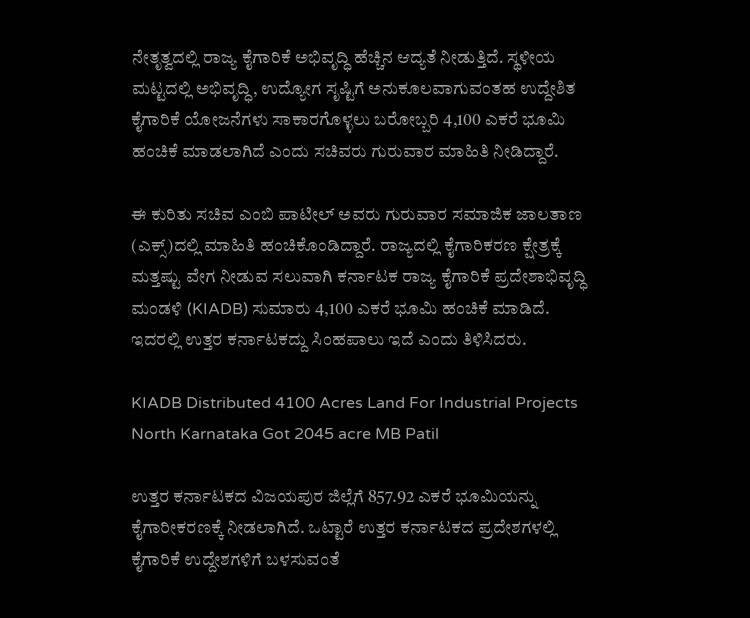ನೇತೃತ್ವದಲ್ಲಿ ರಾಜ್ಯ ಕೈಗಾರಿಕೆ ಅಭಿವೃದ್ಧಿ ಹೆಚ್ಚಿನ ಆದ್ಯತೆ ನೀಡುತ್ತಿದೆ. ಸ್ಥಳೀಯ ಮಟ್ಟದಲ್ಲಿ ಅಭಿವೃದ್ಧಿ, ಉದ್ಯೋಗ ಸೃಷ್ಟಿಗೆ ಅನುಕೂಲವಾಗುವಂತಹ ಉದ್ದೇಶಿತ ಕೈಗಾರಿಕೆ ಯೋಜನೆಗಳು ಸಾಕಾರಗೊಳ್ಳಲು ಬರೋಬ್ಬರಿ 4,100 ಎಕರೆ ಭೂಮಿ ಹಂಚಿಕೆ ಮಾಡಲಾಗಿದೆ ಎಂದು ಸಚಿವರು ಗುರುವಾರ ಮಾಹಿತಿ ನೀಡಿದ್ದಾರೆ.

ಈ ಕುರಿತು ಸಚಿವ ಎಂಬಿ ಪಾಟೀಲ್ ಅವರು ಗುರುವಾರ ಸಮಾಜಿಕ ಜಾಲತಾಣ (ಎಕ್ಸ್‌)ದಲ್ಲಿ ಮಾಹಿತಿ ಹಂಚಿಕೊಂಡಿದ್ದಾರೆ. ರಾಜ್ಯದಲ್ಲಿ ಕೈಗಾರಿಕರಣ ಕ್ಷೇತ್ರಕ್ಕೆ ಮತ್ತಷ್ಟು ವೇಗ ನೀಡುವ ಸಲುವಾಗಿ ಕರ್ನಾಟಕ ರಾಜ್ಯ ಕೈಗಾರಿಕೆ ಪ್ರದೇಶಾಭಿವೃದ್ಧಿ ಮಂಡಳಿ (KIADB) ಸುಮಾರು 4,100 ಎಕರೆ ಭೂಮಿ ಹಂಚಿಕೆ ಮಾಡಿದೆ. ಇದರಲ್ಲಿ ಉತ್ತರ ಕರ್ನಾಟಕದ್ದು ಸಿಂಹಪಾಲು ಇದೆ ಎಂದು ತಿಳಿಸಿದರು.

KIADB Distributed 4100 Acres Land For Industrial Projects North Karnataka Got 2045 acre MB Patil

ಉತ್ತರ ಕರ್ನಾಟಕದ ವಿಜಯಪುರ ಜಿಲ್ಲೆಗೆ 857.92 ಎಕರೆ ಭೂಮಿಯನ್ನು ಕೈಗಾರೀಕರಣಕ್ಕೆ ನೀಡಲಾಗಿದೆ. ಒಟ್ಟಾರೆ ಉತ್ತರ ಕರ್ನಾಟಕದ ಪ್ರದೇಶಗಳಲ್ಲಿ ಕೈಗಾರಿಕೆ ಉದ್ದೇಶಗಳಿಗೆ ಬಳಸುವಂತೆ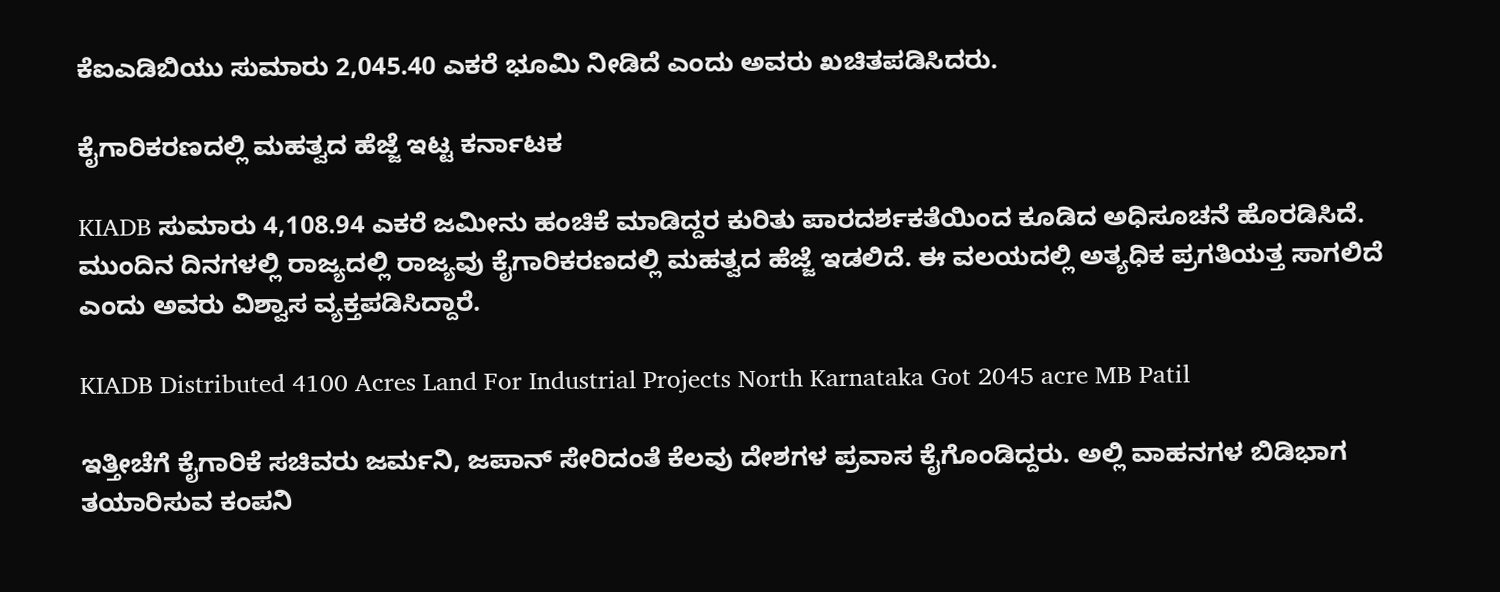ಕೆಐಎಡಿಬಿಯು ಸುಮಾರು 2,045.40 ಎಕರೆ ಭೂಮಿ ನೀಡಿದೆ ಎಂದು ಅವರು ಖಚಿತಪಡಿಸಿದರು.

ಕೈಗಾರಿಕರಣದಲ್ಲಿ ಮಹತ್ವದ ಹೆಜ್ಜೆ ಇಟ್ಟ ಕರ್ನಾಟಕ

KIADB ಸುಮಾರು 4,108.94 ಎಕರೆ ಜಮೀನು ಹಂಚಿಕೆ ಮಾಡಿದ್ದರ ಕುರಿತು ಪಾರದರ್ಶಕತೆಯಿಂದ ಕೂಡಿದ ಅಧಿಸೂಚನೆ ಹೊರಡಿಸಿದೆ. ಮುಂದಿನ ದಿನಗಳಲ್ಲಿ ರಾಜ್ಯದಲ್ಲಿ ರಾಜ್ಯವು ಕೈಗಾರಿಕರಣದಲ್ಲಿ ಮಹತ್ವದ ಹೆಜ್ಜೆ ಇಡಲಿದೆ. ಈ ವಲಯದಲ್ಲಿ ಅತ್ಯಧಿಕ ಪ್ರಗತಿಯತ್ತ ಸಾಗಲಿದೆ ಎಂದು ಅವರು ವಿಶ್ವಾಸ ವ್ಯಕ್ತಪಡಿಸಿದ್ದಾರೆ.

KIADB Distributed 4100 Acres Land For Industrial Projects North Karnataka Got 2045 acre MB Patil

ಇತ್ತೀಚೆಗೆ ಕೈಗಾರಿಕೆ ಸಚಿವರು ಜರ್ಮನಿ, ಜಪಾನ್ ಸೇರಿದಂತೆ ಕೆಲವು ದೇಶಗಳ ಪ್ರವಾಸ ಕೈಗೊಂಡಿದ್ದರು. ಅಲ್ಲಿ ವಾಹನಗಳ ಬಿಡಿಭಾಗ ತಯಾರಿಸುವ ಕಂಪನಿ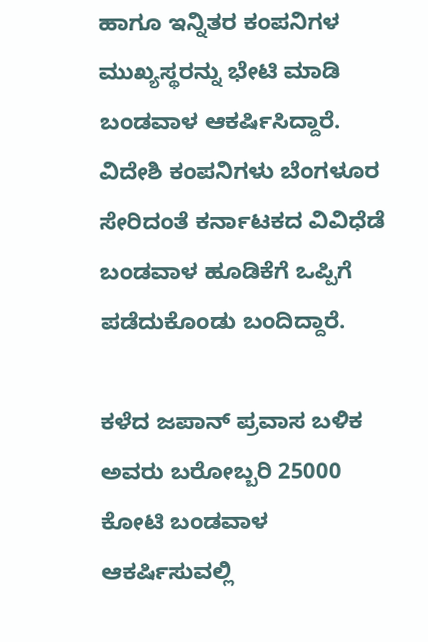ಹಾಗೂ ಇನ್ನಿತರ ಕಂಪನಿಗಳ ಮುಖ್ಯಸ್ಥರನ್ನು ಭೇಟಿ ಮಾಡಿ ಬಂಡವಾಳ ಆಕರ್ಷಿಸಿದ್ದಾರೆ. ವಿದೇಶಿ ಕಂಪನಿಗಳು ಬೆಂಗಳೂರ ಸೇರಿದಂತೆ ಕರ್ನಾಟಕದ ವಿವಿಧೆಡೆ ಬಂಡವಾಳ ಹೂಡಿಕೆಗೆ ಒಪ್ಪಿಗೆ ಪಡೆದುಕೊಂಡು ಬಂದಿದ್ದಾರೆ.

ಕಳೆದ ಜಪಾನ್ ಪ್ರವಾಸ ಬಳಿಕ ಅವರು ಬರೋಬ್ಬರಿ 25000 ಕೋಟಿ ಬಂಡವಾಳ ಆಕರ್ಷಿಸುವಲ್ಲಿ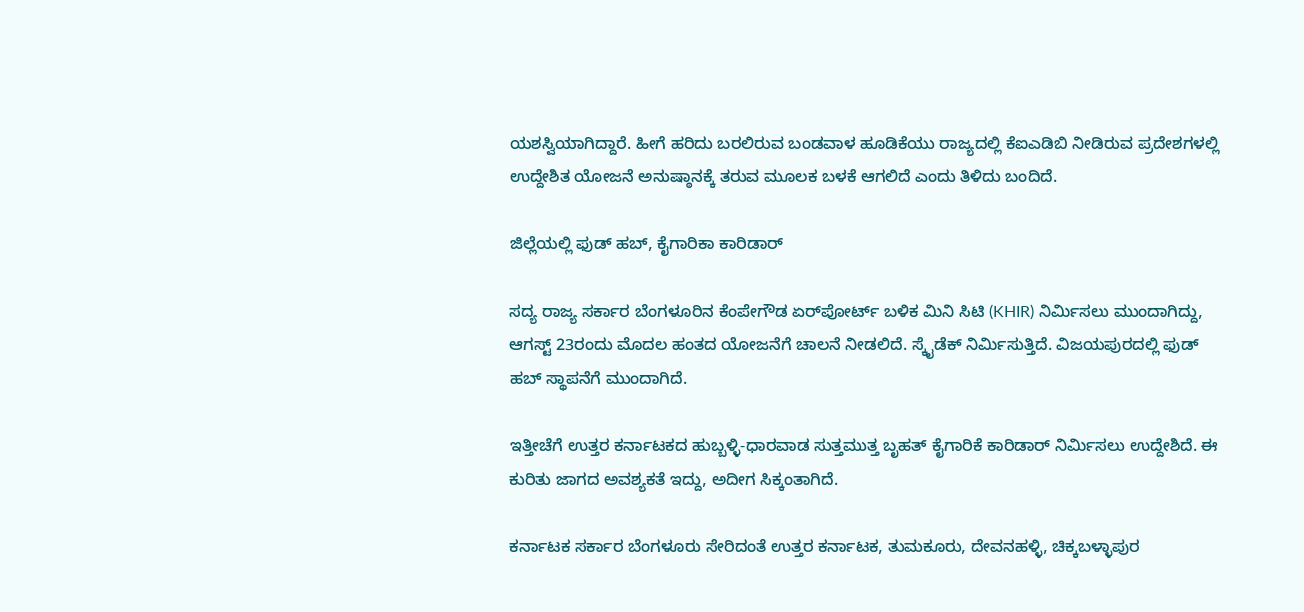ಯಶಸ್ವಿಯಾಗಿದ್ದಾರೆ. ಹೀಗೆ ಹರಿದು ಬರಲಿರುವ ಬಂಡವಾಳ ಹೂಡಿಕೆಯು ರಾಜ್ಯದಲ್ಲಿ ಕೆಐಎಡಿಬಿ ನೀಡಿರುವ ಪ್ರದೇಶಗಳಲ್ಲಿ ಉದ್ದೇಶಿತ ಯೋಜನೆ ಅನುಷ್ಠಾನಕ್ಕೆ ತರುವ ಮೂಲಕ ಬಳಕೆ ಆಗಲಿದೆ ಎಂದು ತಿಳಿದು ಬಂದಿದೆ.

ಜಿಲ್ಲೆಯಲ್ಲಿ ಫುಡ್ ಹಬ್, ಕೈಗಾರಿಕಾ ಕಾರಿಡಾರ್

ಸದ್ಯ ರಾಜ್ಯ ಸರ್ಕಾರ ಬೆಂಗಳೂರಿನ ಕೆಂಪೇಗೌಡ ಏರ್‌ಪೋರ್ಟ್ ಬಳಿಕ ಮಿನಿ ಸಿಟಿ (KHIR) ನಿರ್ಮಿಸಲು ಮುಂದಾಗಿದ್ದು, ಆಗಸ್ಟ್ 23ರಂದು ಮೊದಲ ಹಂತದ ಯೋಜನೆಗೆ ಚಾಲನೆ ನೀಡಲಿದೆ. ಸ್ಕೈಡೆಕ್ ನಿರ್ಮಿಸುತ್ತಿದೆ. ವಿಜಯಪುರದಲ್ಲಿ ಫುಡ್ ಹಬ್ ಸ್ಥಾಪನೆಗೆ ಮುಂದಾಗಿದೆ.

ಇತ್ತೀಚೆಗೆ ಉತ್ತರ ಕರ್ನಾಟಕದ ಹುಬ್ಬಳ್ಳಿ-ಧಾರವಾಡ ಸುತ್ತಮುತ್ತ ಬೃಹತ್ ಕೈಗಾರಿಕೆ ಕಾರಿಡಾರ್ ನಿರ್ಮಿಸಲು ಉದ್ದೇಶಿದೆ. ಈ ಕುರಿತು ಜಾಗದ ಅವಶ್ಯಕತೆ ಇದ್ದು, ಅದೀಗ ಸಿಕ್ಕಂತಾಗಿದೆ.

ಕರ್ನಾಟಕ ಸರ್ಕಾರ ಬೆಂಗಳೂರು ಸೇರಿದಂತೆ ಉತ್ತರ ಕರ್ನಾಟಕ, ತುಮಕೂರು, ದೇವನಹಳ್ಳಿ, ಚಿಕ್ಕಬಳ್ಳಾಪುರ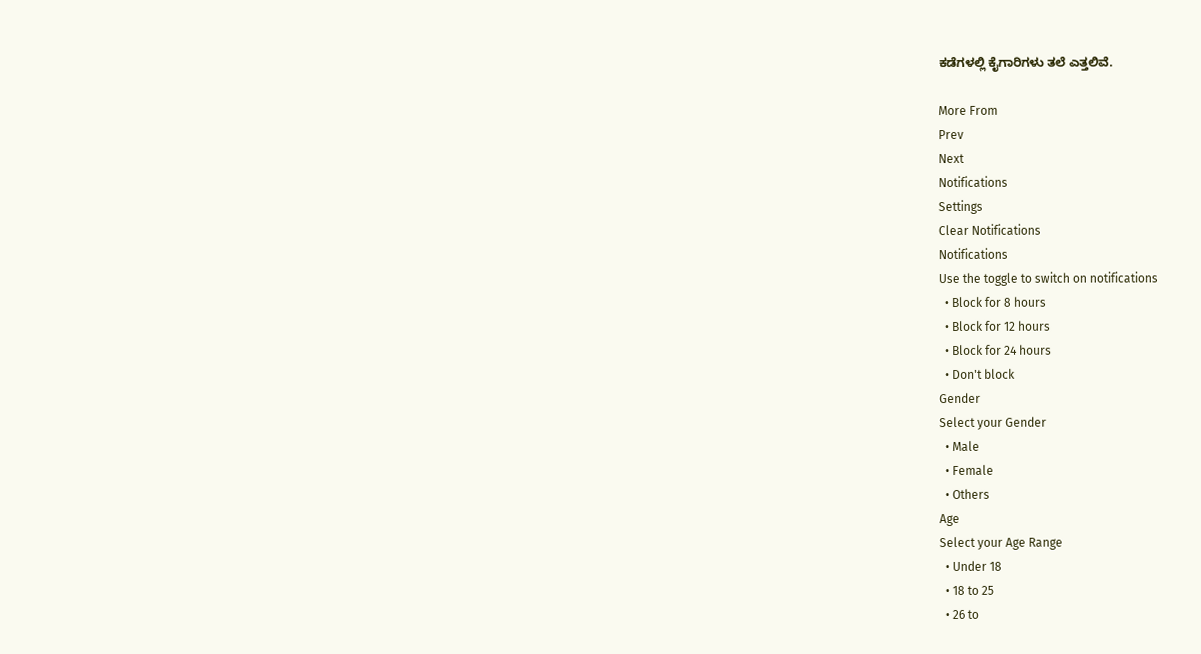ಕಡೆಗಳಲ್ಲಿ ಕೈಗಾರಿಗಳು ತಲೆ ಎತ್ತಲಿವೆ.

More From
Prev
Next
Notifications
Settings
Clear Notifications
Notifications
Use the toggle to switch on notifications
  • Block for 8 hours
  • Block for 12 hours
  • Block for 24 hours
  • Don't block
Gender
Select your Gender
  • Male
  • Female
  • Others
Age
Select your Age Range
  • Under 18
  • 18 to 25
  • 26 to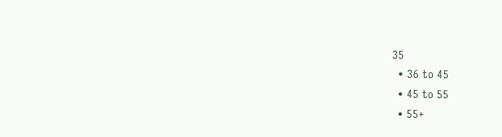35
  • 36 to 45
  • 45 to 55
  • 55+